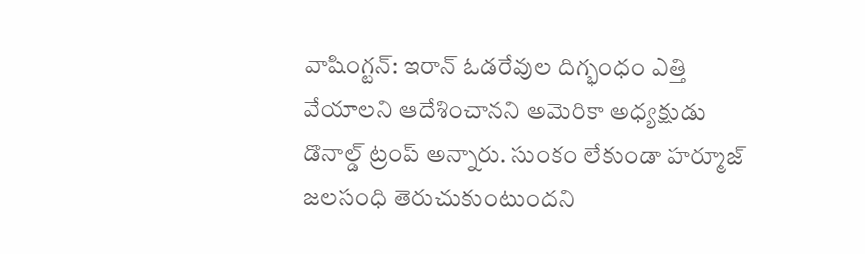వాషింగ్టన్: ఇరాన్ ఓడరేవుల దిగ్భంధం ఎత్తి వేయాలని ఆదేశించానని అమెరికా అధ్యక్షుడు డొనాల్డ్ ట్రంప్ అన్నారు. సుంకం లేకుండా హర్మూజ్ జలసంధి తెరుచుకుంటుందని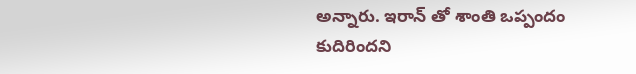అన్నారు. ఇరాన్ తో శాంతి ఒప్పందం కుదిరిందని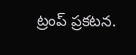ట్రంప్ ప్రకటన.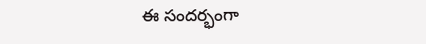ఈ సందర్భంగా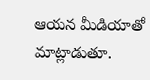ఆయన మీడియాతో మాట్లాడుతూ.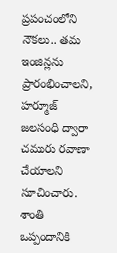ప్రపంచంలోని నౌకలు.. తమ ఇంజిన్లను ప్రారంభించాలని, హర్మూజ్ జలసంధి ద్వారా చమురు రవాణా చేయాలని సూచించారు. శాంతి ఒప్పందానికి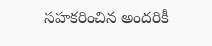సహకరించిన అందరికీ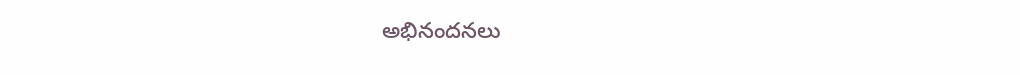అభినందనలు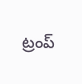ట్రంప్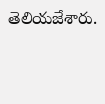తెలియజేశారు.